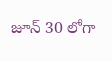జూన్ 30 లోగా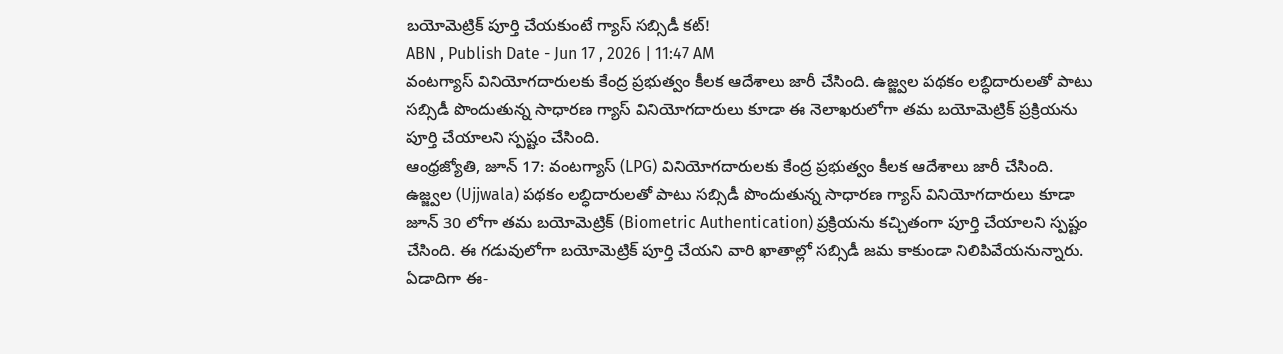బయోమెట్రిక్ పూర్తి చేయకుంటే గ్యాస్ సబ్సిడీ కట్!
ABN , Publish Date - Jun 17 , 2026 | 11:47 AM
వంటగ్యాస్ వినియోగదారులకు కేంద్ర ప్రభుత్వం కీలక ఆదేశాలు జారీ చేసింది. ఉజ్జ్వల పథకం లబ్ధిదారులతో పాటు సబ్సిడీ పొందుతున్న సాధారణ గ్యాస్ వినియోగదారులు కూడా ఈ నెలాఖరులోగా తమ బయోమెట్రిక్ ప్రక్రియను పూర్తి చేయాలని స్పష్టం చేసింది.
ఆంధ్రజ్యోతి, జూన్ 17: వంటగ్యాస్ (LPG) వినియోగదారులకు కేంద్ర ప్రభుత్వం కీలక ఆదేశాలు జారీ చేసింది. ఉజ్జ్వల (Ujjwala) పథకం లబ్ధిదారులతో పాటు సబ్సిడీ పొందుతున్న సాధారణ గ్యాస్ వినియోగదారులు కూడా జూన్ 30 లోగా తమ బయోమెట్రిక్ (Biometric Authentication) ప్రక్రియను కచ్చితంగా పూర్తి చేయాలని స్పష్టం చేసింది. ఈ గడువులోగా బయోమెట్రిక్ పూర్తి చేయని వారి ఖాతాల్లో సబ్సిడీ జమ కాకుండా నిలిపివేయనున్నారు. ఏడాదిగా ఈ-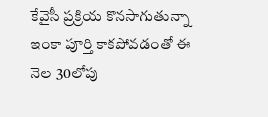కేవైసీ ప్రక్రియ కొనసాగుతున్నా ఇంకా పూర్తి కాకపోవడంతో ఈ నెల 30లోపు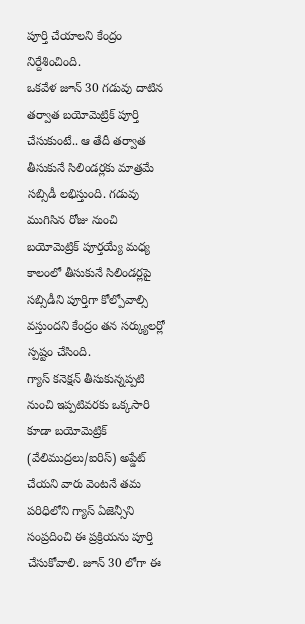పూర్తి చేయాలని కేంద్రం నిర్దేశించింది.
ఒకవేళ జూన్ 30 గడువు దాటిన తర్వాత బయోమెట్రిక్ పూర్తి చేసుకుంటే.. ఆ తేదీ తర్వాత తీసుకునే సిలిండర్లకు మాత్రమే సబ్సిడీ లభిస్తుంది. గడువు ముగిసిన రోజు నుంచి బయోమెట్రిక్ పూర్తయ్యే మధ్య కాలంలో తీసుకునే సిలిండర్లపై సబ్సిడీని పూర్తిగా కోల్పోవాల్సి వస్తుందని కేంద్రం తన సర్క్యులర్లో స్పష్టం చేసింది.
గ్యాస్ కనెక్షన్ తీసుకున్నప్పటి నుంచి ఇప్పటివరకు ఒక్కసారి కూడా బయోమెట్రిక్ (వేలిముద్రలు/ఐరిస్) అప్డేట్ చేయని వారు వెంటనే తమ పరిధిలోని గ్యాస్ ఏజెన్సీని సంప్రదించి ఈ ప్రక్రియను పూర్తి చేసుకోవాలి. జూన్ 30 లోగా ఈ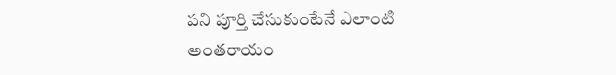పని పూర్తి చేసుకుంటేనే ఎలాంటి అంతరాయం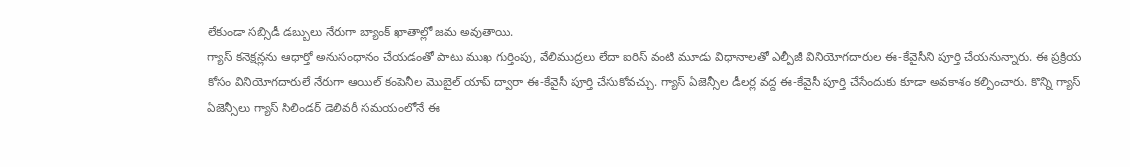లేకుండా సబ్సిడీ డబ్బులు నేరుగా బ్యాంక్ ఖాతాల్లో జమ అవుతాయి.
గ్యాస్ కనెక్షన్లను ఆధార్తో అనుసంధానం చేయడంతో పాటు ముఖ గుర్తింపు, వేలిముద్రలు లేదా ఐరిస్ వంటి మూడు విధానాలతో ఎల్పీజీ వినియోగదారుల ఈ-కేవైసీని పూర్తి చేయనున్నారు. ఈ ప్రక్రియ కోసం వినియోగదారులే నేరుగా ఆయిల్ కంపెనీల మొబైల్ యాప్ ద్వారా ఈ-కేవైసీ పూర్తి చేసుకోవచ్చు. గ్యాస్ ఏజెన్సీల డీలర్ల వద్ద ఈ-కేవైసీ పూర్తి చేసేందుకు కూడా అవకాశం కల్పించారు. కొన్ని గ్యాస్ ఏజెన్సీలు గ్యాస్ సిలిండర్ డెలివరీ సమయంలోనే ఈ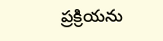ప్రక్రియను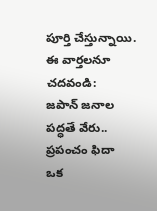పూర్తి చేస్తున్నాయి.
ఈ వార్తలనూ చదవండి:
జపాన్ జనాల పద్ధతే వేరు.. ప్రపంచం ఫిదా
ఒక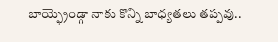బాయ్ఫ్రెండ్గా నాకు కొన్ని బాధ్యతలు తప్పవు..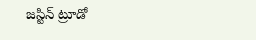జస్టిన్ ట్రూడో